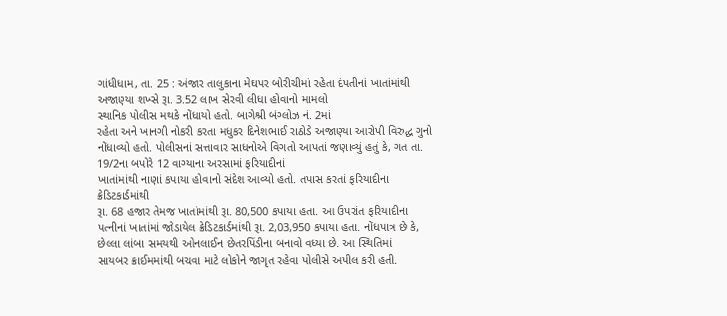ગાંધીધામ, તા. 25 : અંજાર તાલુકાના મેઘપર બોરીચીમાં રહેતા દંપતીનાં ખાતાંમાંથી અજાણ્યા શખ્સે રૂા. 3.52 લાખ સેરવી લીધા હોવાનો મામલો
સ્થાનિક પોલીસ મથકે નોંધાયો હતો. બાગેશ્રી બંગ્લોઝ નં. 2માં
રહેતા અને ખાનગી નોકરી કરતા મધુકર દિનેશભાઈ રાઠોડે અજાણ્યા આરોપી વિરુદ્ધ ગુનો
નોંધાવ્યો હતો. પોલીસનાં સત્તાવાર સાધનોએ વિગતો આપતાં જણાવ્યું હતું કે, ગત તા. 19/2ના બપોરે 12 વાગ્યાના અરસામાં ફરિયાદીનાં
ખાતાંમાંથી નાણાં કપાયા હોવાનો સંદેશ આવ્યો હતો. તપાસ કરતાં ફરિયાદીના ક્રેડિટકાર્ડમાંથી
રૂા. 68 હજાર તેમજ ખાતાંમાંથી રૂા. 80,500 કપાયા હતા. આ ઉપરાંત ફરિયાદીના
પત્નીનાં ખાતાંમાં જોડાયેલ ક્રેડિટકાર્ડમાંથી રૂા. 2,03,950 કપાયા હતા. નોંધપાત્ર છે કે,
છેલ્લા લાંબા સમયથી ઓનલાઈન છેતરપિંડીના બનાવો વધ્યા છે. આ સ્થિતિમાં
સાયબર ક્રાઈમમાંથી બચવા માટે લોકોને જાગૃત રહેવા પોલીસે અપીલ કરી હતી.